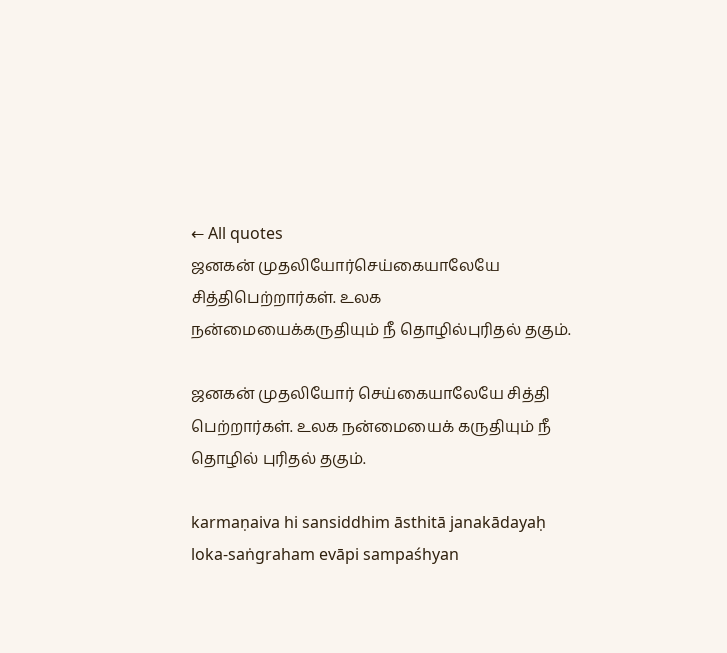← All quotes
ஜனகன் முதலியோர்செய்கையாலேயே சித்திபெற்றார்கள். உலக நன்மையைக்கருதியும் நீ தொழில்புரிதல் தகும்.

ஜனகன் முதலியோர் செய்கையாலேயே சித்தி பெற்றார்கள். உலக நன்மையைக் கருதியும் நீ தொழில் புரிதல் தகும்.

karmaṇaiva hi sansiddhim āsthitā janakādayaḥ loka-saṅgraham evāpi sampaśhyan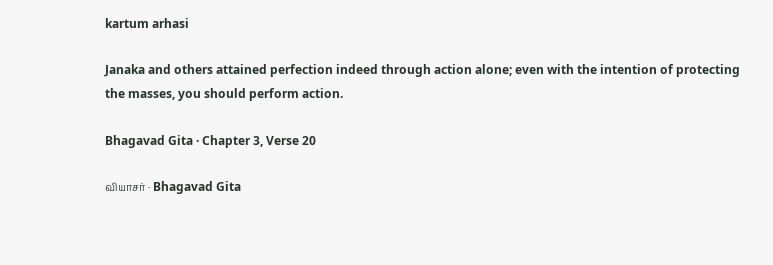kartum arhasi

Janaka and others attained perfection indeed through action alone; even with the intention of protecting the masses, you should perform action.

Bhagavad Gita · Chapter 3, Verse 20

வியாசர் · Bhagavad Gita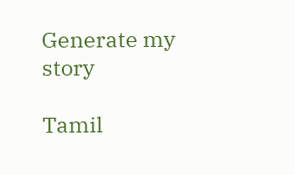Generate my story

Tamil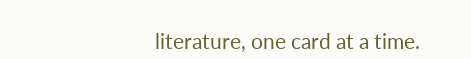literature, one card at a time.